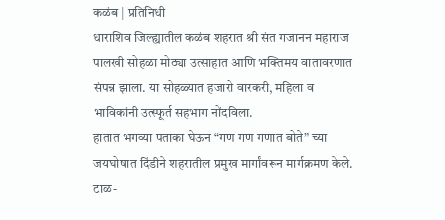कळंब | प्रतिनिधी
धाराशिव जिल्ह्यातील कळंब शहरात श्री संत गजानन महाराज पालखी सोहळा मोठ्या उत्साहात आणि भक्तिमय वातावरणात संपन्न झाला. या सोहळ्यात हजारो वारकरी, महिला व भाविकांनी उत्स्फूर्त सहभाग नोंदविला.
हातात भगव्या पताका घेऊन “गण गण गणात बोते” च्या जयघोषात दिंडीने शहरातील प्रमुख मार्गांवरून मार्गक्रमण केले. टाळ-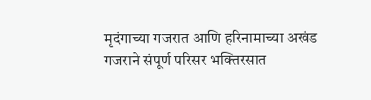मृदंगाच्या गजरात आणि हरिनामाच्या अखंड गजराने संपूर्ण परिसर भक्तिरसात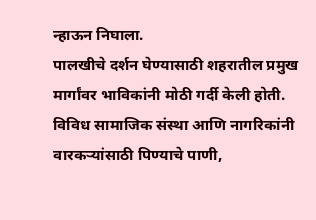न्हाऊन निघाला.
पालखीचे दर्शन घेण्यासाठी शहरातील प्रमुख मार्गांवर भाविकांनी मोठी गर्दी केली होती. विविध सामाजिक संस्था आणि नागरिकांनी वारकऱ्यांसाठी पिण्याचे पाणी,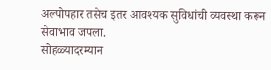अल्पोपहार तसेच इतर आवश्यक सुविधांची व्यवस्था करून सेवाभाव जपला.
सोहळ्यादरम्यान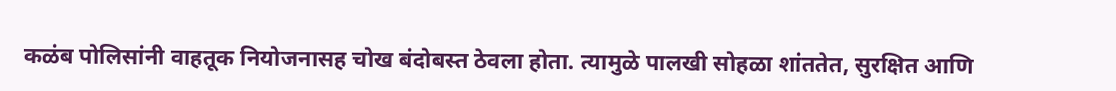कळंब पोलिसांनी वाहतूक नियोजनासह चोख बंदोबस्त ठेवला होता. त्यामुळे पालखी सोहळा शांततेत, सुरक्षित आणि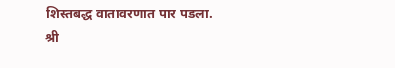शिस्तबद्ध वातावरणात पार पडला.
श्री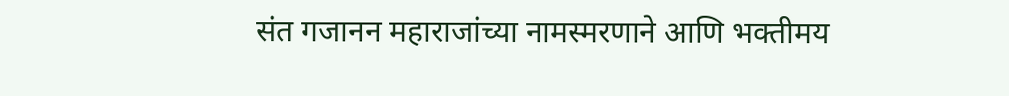संत गजानन महाराजांच्या नामस्मरणाने आणि भक्तीमय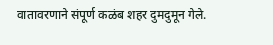वातावरणाने संपूर्ण कळंब शहर दुमदुमून गेले.